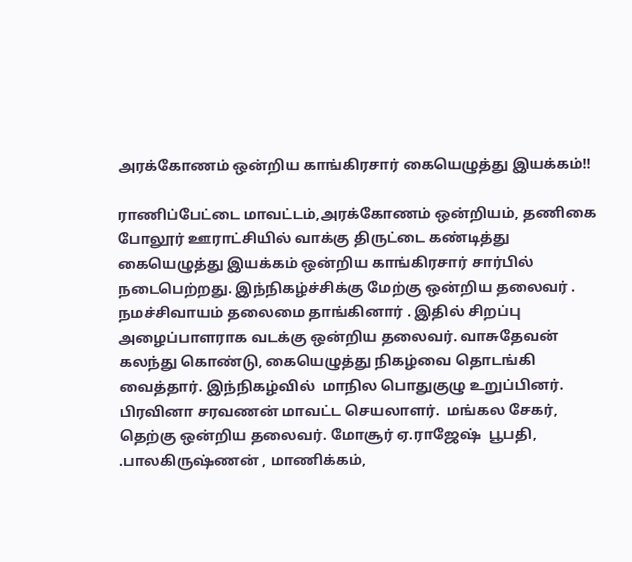அரக்கோணம் ஒன்றிய காங்கிரசார் கையெழுத்து இயக்கம்!!

ராணிப்பேட்டை மாவட்டம்,அரக்கோணம் ஒன்றியம், தணிகை போலூர் ஊராட்சியில் வாக்கு திருட்டை கண்டித்து கையெழுத்து இயக்கம் ஒன்றிய காங்கிரசார் சார்பில் நடைபெற்றது. இந்நிகழ்ச்சிக்கு மேற்கு ஒன்றிய தலைவர் . நமச்சிவாயம் தலைமை தாங்கினார் . இதில் சிறப்பு அழைப்பாளராக வடக்கு ஒன்றிய தலைவர். வாசுதேவன் கலந்து கொண்டு, கையெழுத்து நிகழ்வை தொடங்கி வைத்தார். இந்நிகழ்வில்  மாநில பொதுகுழு உறுப்பினர். பிரவினா சரவணன் மாவட்ட செயலாளர்.  மங்கல சேகர், தெற்கு ஒன்றிய தலைவர். மோசூர் ஏ.ராஜேஷ்  பூபதி, .பாலகிருஷ்ணன் , மாணிக்கம்,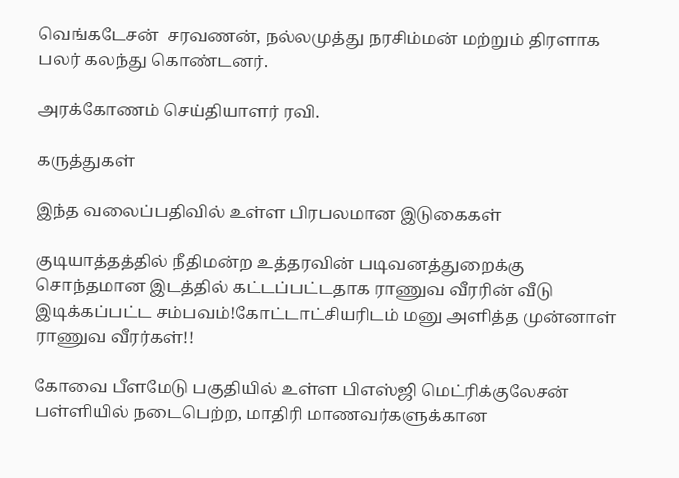வெங்கடேசன்  சரவணன், நல்லமுத்து நரசிம்மன் மற்றும் திரளாக பலர் கலந்து கொண்டனர்.

அரக்கோணம் செய்தியாளர் ரவி.

கருத்துகள்

இந்த வலைப்பதிவில் உள்ள பிரபலமான இடுகைகள்

குடியாத்தத்தில் நீதிமன்ற உத்தரவின் படிவனத்துறைக்கு சொந்தமான இடத்தில் கட்டப்பட்டதாக ராணுவ வீரரின் வீடு இடிக்கப்பட்ட சம்பவம்!கோட்டாட்சியரிடம் மனு அளித்த முன்னாள் ராணுவ வீரர்கள்!!

கோவை பீளமேடு பகுதியில் உள்ள பிஎஸ்ஜி மெட்ரிக்குலேசன் பள்ளியில் நடைபெற்ற, மாதிரி மாணவர்களுக்கான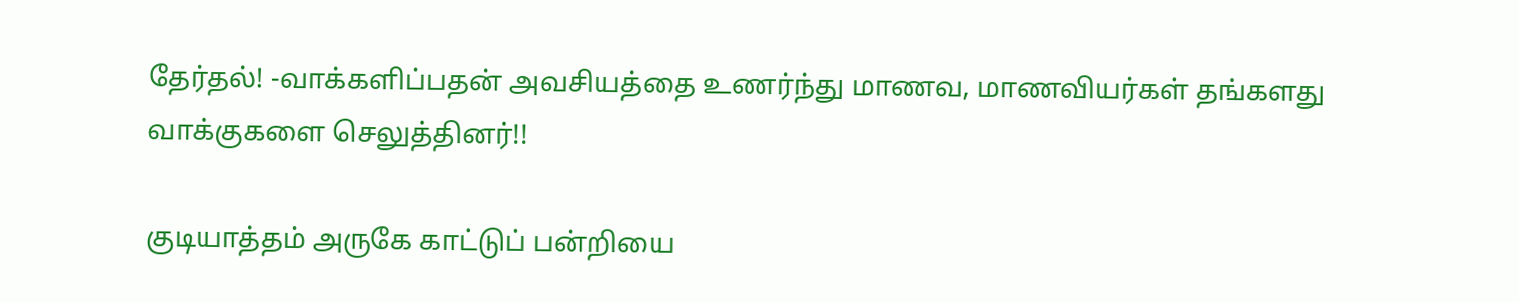தேர்தல்! -வாக்களிப்பதன் அவசியத்தை உணர்ந்து மாணவ, மாணவியர்கள் தங்களது வாக்குகளை செலுத்தினர்!!

குடியாத்தம் அருகே காட்டுப் பன்றியை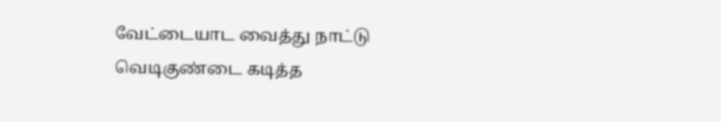வேட்டையாட வைத்து நாட்டு வெடிகுண்டை கடித்த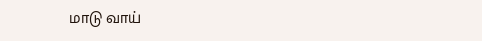மாடு வாய்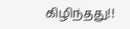கிழிந்தது!!